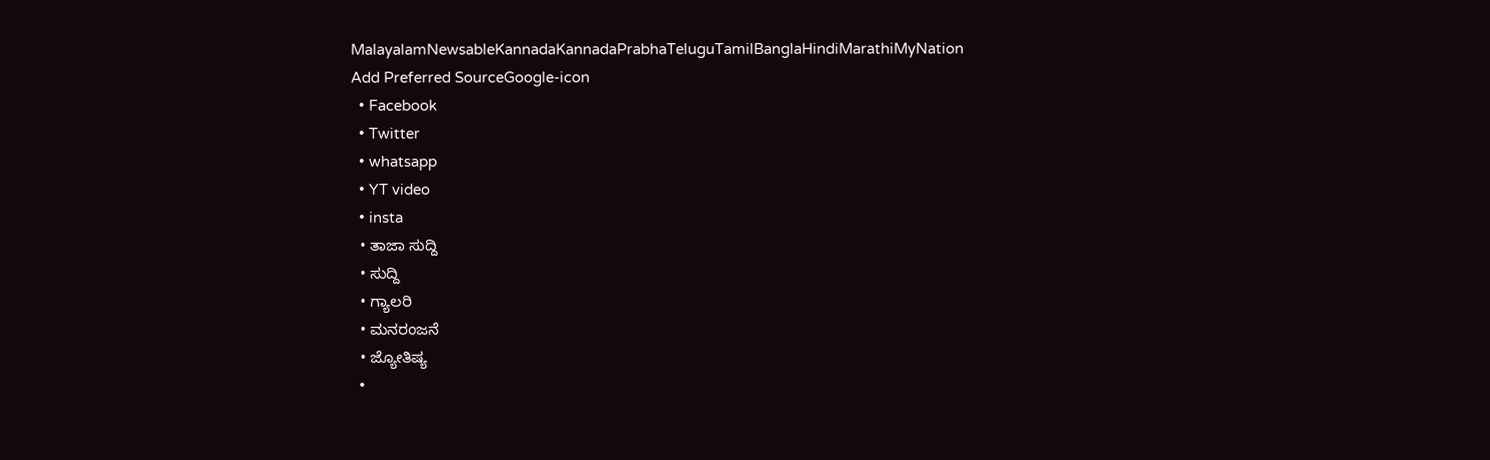MalayalamNewsableKannadaKannadaPrabhaTeluguTamilBanglaHindiMarathiMyNation
Add Preferred SourceGoogle-icon
  • Facebook
  • Twitter
  • whatsapp
  • YT video
  • insta
  • ತಾಜಾ ಸುದ್ದಿ
  • ಸುದ್ದಿ
  • ಗ್ಯಾಲರಿ
  • ಮನರಂಜನೆ
  • ಜ್ಯೋತಿಷ್ಯ
  •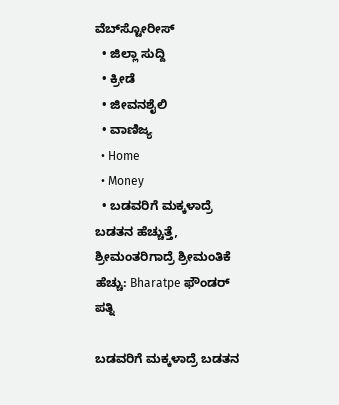ವೆಬ್‌ಸ್ಟೋರೀಸ್
  • ಜಿಲ್ಲಾ ಸುದ್ದಿ
  • ಕ್ರೀಡೆ
  • ಜೀವನಶೈಲಿ
  • ವಾಣಿಜ್ಯ
  • Home
  • Money
  • ಬಡವರಿಗೆ ಮಕ್ಕಳಾದ್ರೆ ಬಡತನ ಹೆಚ್ಚುತ್ತೆ, ಶ್ರೀಮಂತರಿಗಾದ್ರೆ ಶ್ರೀಮಂತಿಕೆ ಹೆಚ್ಚು: Bharatpe ಫೌಂಡರ್‌ ಪತ್ನಿ

ಬಡವರಿಗೆ ಮಕ್ಕಳಾದ್ರೆ ಬಡತನ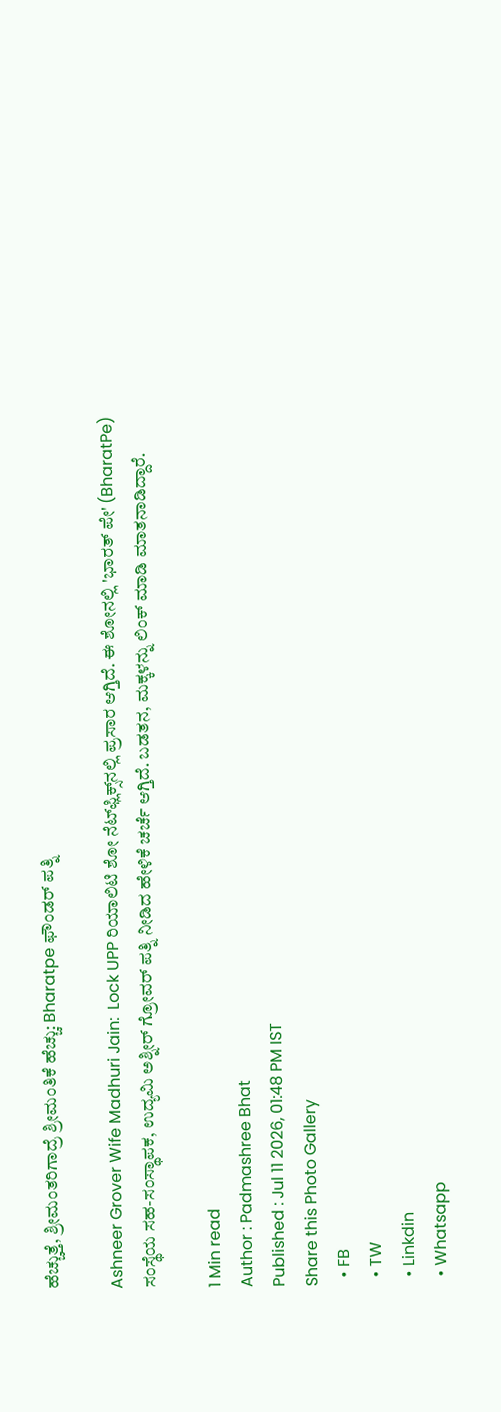ಹೆಚ್ಚುತ್ತೆ, ಶ್ರೀಮಂತರಿಗಾದ್ರೆ ಶ್ರೀಮಂತಿಕೆ ಹೆಚ್ಚು: Bharatpe ಫೌಂಡರ್‌ ಪತ್ನಿ

Ashneer Grover Wife Madhuri Jain:  Lock UPP ರಿಯಾಲಿಟಿ ಶೋ ನೆಟ್‌ಫ್ಲಿಕ್ಸ್‌ನಲ್ಲಿ ಪ್ರಸಾರ ಆಗ್ತಿದೆ. ಈ ಶೋನಲ್ಲಿ 'ಭಾರತ್ ಪೇ' (BharatPe) ಸಂಸ್ಥೆಯ ಸಹ-ಸಂಸ್ಥಾಪಕ, ಉದ್ಯಮಿ ಅಶ್ನೀರ್ ಗ್ರೋವರ್ ಪತ್ನಿ ನೀಡಿದ ಹೇಳಿಕೆ ಚರ್ಚೆ ಆಗ್ತಿದೆ. ಬಡತನ, ಮಕ್ಕಳನ್ನು ಲಿಂಕ್‌ ಮಾಡಿ ಮಾತನಾಡಿದ್ದಾರೆ.

1 Min read
Author : Padmashree Bhat
Published : Jul 11 2026, 01:48 PM IST
Share this Photo Gallery
  • FB
  • TW
  • Linkdin
  • Whatsapp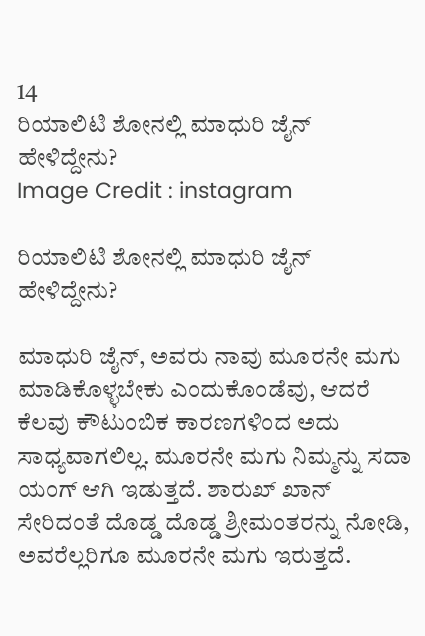14
ರಿಯಾಲಿಟಿ ಶೋನಲ್ಲಿ ಮಾಧುರಿ ಜೈನ್ ಹೇಳಿದ್ದೇನು?
Image Credit : instagram

ರಿಯಾಲಿಟಿ ಶೋನಲ್ಲಿ ಮಾಧುರಿ ಜೈನ್ ಹೇಳಿದ್ದೇನು?

ಮಾಧುರಿ ಜೈನ್, ಅವರು ನಾವು ಮೂರನೇ ಮಗು ಮಾಡಿಕೊಳ್ಳಬೇಕು ಎಂದುಕೊಂಡೆವು, ಆದರೆ ಕೆಲವು ಕೌಟುಂಬಿಕ ಕಾರಣಗಳಿಂದ ಅದು ಸಾಧ್ಯವಾಗಲಿಲ್ಲ. ಮೂರನೇ ಮಗು ನಿಮ್ಮನ್ನು ಸದಾ ಯಂಗ್‌ ಆಗಿ ಇಡುತ್ತದೆ. ಶಾರುಖ್ ಖಾನ್ ಸೇರಿದಂತೆ ದೊಡ್ಡ ದೊಡ್ಡ ಶ್ರೀಮಂತರನ್ನು ನೋಡಿ, ಅವರೆಲ್ಲರಿಗೂ ಮೂರನೇ ಮಗು ಇರುತ್ತದೆ.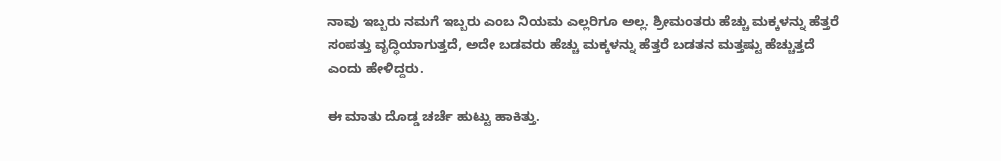ನಾವು ಇಬ್ಬರು ನಮಗೆ ಇಬ್ಬರು ಎಂಬ ನಿಯಮ ಎಲ್ಲರಿಗೂ ಅಲ್ಲ. ಶ್ರೀಮಂತರು ಹೆಚ್ಚು ಮಕ್ಕಳನ್ನು ಹೆತ್ತರೆ ಸಂಪತ್ತು ವೃದ್ಧಿಯಾಗುತ್ತದೆ, ಅದೇ ಬಡವರು ಹೆಚ್ಚು ಮಕ್ಕಳನ್ನು ಹೆತ್ತರೆ ಬಡತನ ಮತ್ತಷ್ಟು ಹೆಚ್ಚುತ್ತದೆ ಎಂದು ಹೇಳಿದ್ದರು.

ಈ ಮಾತು ದೊಡ್ಡ ಚರ್ಚೆ ಹುಟ್ಟು ಹಾಕಿತ್ತು.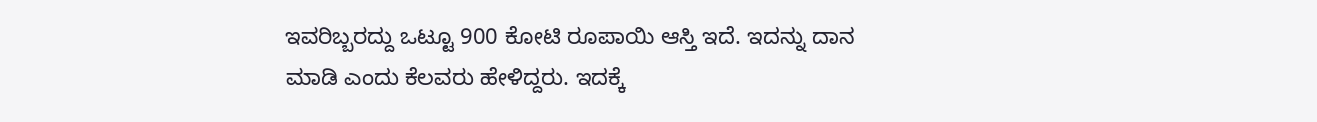ಇವರಿಬ್ಬರದ್ದು ಒಟ್ಟೂ 900 ಕೋಟಿ ರೂಪಾಯಿ ಆಸ್ತಿ ಇದೆ. ಇದನ್ನು ದಾನ ಮಾಡಿ ಎಂದು ಕೆಲವರು ಹೇಳಿದ್ದರು. ಇದಕ್ಕೆ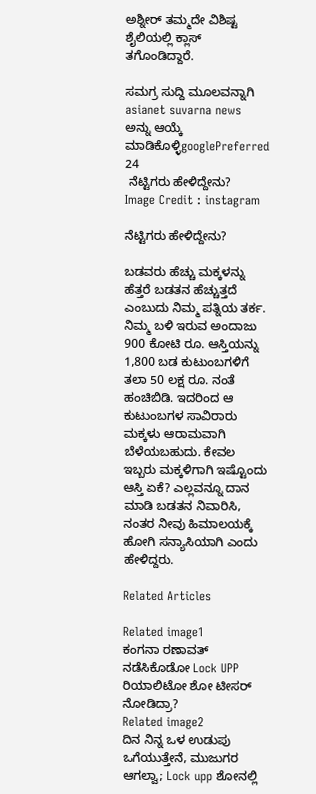ಅಶ್ನೀರ್ ತಮ್ಮದೇ ವಿಶಿಷ್ಟ ಶೈಲಿಯಲ್ಲಿ ಕ್ಲಾಸ್ ತಗೊಂಡಿದ್ದಾರೆ.

ಸಮಗ್ರ ಸುದ್ದಿ ಮೂಲವನ್ನಾಗಿ asianet suvarna news ಅನ್ನು ಆಯ್ಕೆ ಮಾಡಿಕೊಳ್ಳಿgooglePreferred
24
 ನೆಟ್ಟಿಗರು ಹೇಳಿದ್ದೇನು?
Image Credit : instagram

ನೆಟ್ಟಿಗರು ಹೇಳಿದ್ದೇನು?

ಬಡವರು ಹೆಚ್ಚು ಮಕ್ಕಳನ್ನು ಹೆತ್ತರೆ ಬಡತನ ಹೆಚ್ಚುತ್ತದೆ ಎಂಬುದು ನಿಮ್ಮ ಪತ್ನಿಯ ತರ್ಕ. ನಿಮ್ಮ ಬಳಿ ಇರುವ ಅಂದಾಜು 900 ಕೋಟಿ ರೂ. ಆಸ್ತಿಯನ್ನು 1,800 ಬಡ ಕುಟುಂಬಗಳಿಗೆ ತಲಾ 50 ಲಕ್ಷ ರೂ. ನಂತೆ ಹಂಚಿಬಿಡಿ. ಇದರಿಂದ ಆ ಕುಟುಂಬಗಳ ಸಾವಿರಾರು ಮಕ್ಕಳು ಆರಾಮವಾಗಿ ಬೆಳೆಯಬಹುದು. ಕೇವಲ ಇಬ್ಬರು ಮಕ್ಕಳಿಗಾಗಿ ಇಷ್ಟೊಂದು ಆಸ್ತಿ ಏಕೆ? ಎಲ್ಲವನ್ನೂ ದಾನ ಮಾಡಿ ಬಡತನ ನಿವಾರಿಸಿ, ನಂತರ ನೀವು ಹಿಮಾಲಯಕ್ಕೆ ಹೋಗಿ ಸನ್ಯಾಸಿಯಾಗಿ ಎಂದು ಹೇಳಿದ್ದರು.

Related Articles

Related image1
ಕಂಗನಾ ರಣಾವತ್ ನಡೆಸಿಕೊಡೋ Lock UPP ರಿಯಾಲಿಟೋ ಶೋ ಟೀಸರ್ ನೋಡಿದ್ರಾ?
Related image2
ದಿನ ನಿನ್ನ ಒಳ ಉಡುಪು ಒಗೆಯುತ್ತೇನೆ, ಮುಜುಗರ ಆಗಲ್ವಾ; Lock upp ಶೋನಲ್ಲಿ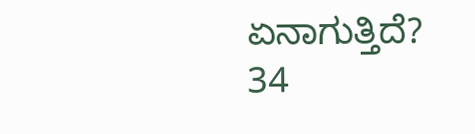ಏನಾಗುತ್ತಿದೆ?
34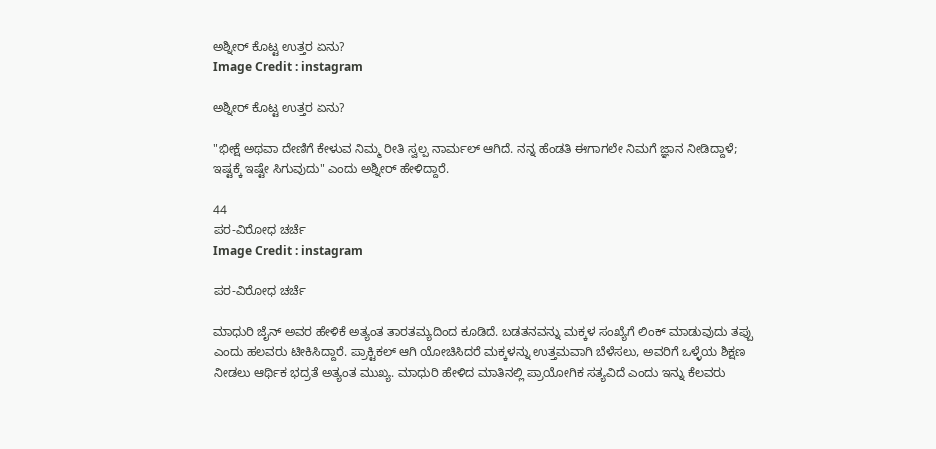ಅಶ್ನೀರ್‌ ಕೊಟ್ಟ ಉತ್ತರ ಏನು?
Image Credit : instagram

ಅಶ್ನೀರ್‌ ಕೊಟ್ಟ ಉತ್ತರ ಏನು?

"ಭೀಕ್ಷೆ ಅಥವಾ ದೇಣಿಗೆ ಕೇಳುವ ನಿಮ್ಮ ರೀತಿ ಸ್ವಲ್ಪ ನಾರ್ಮಲ್‌ ಆಗಿದೆ. ನನ್ನ ಹೆಂಡತಿ ಈಗಾಗಲೇ ನಿಮಗೆ ಜ್ಞಾನ ನೀಡಿದ್ದಾಳೆ; ಇಷ್ಟಕ್ಕೆ ಇಷ್ಟೇ ಸಿಗುವುದು" ಎಂದು ಅಶ್ನೀರ್‌ ಹೇಳಿದ್ದಾರೆ.

44
ಪರ-ವಿರೋಧ ಚರ್ಚೆ
Image Credit : instagram

ಪರ-ವಿರೋಧ ಚರ್ಚೆ

ಮಾಧುರಿ ಜೈನ್ ಅವರ ಹೇಳಿಕೆ ಅತ್ಯಂತ ತಾರತಮ್ಯದಿಂದ ಕೂಡಿದೆ. ಬಡತನವನ್ನು ಮಕ್ಕಳ ಸಂಖ್ಯೆಗೆ ಲಿಂಕ್ ಮಾಡುವುದು ತಪ್ಪು ಎಂದು ಹಲವರು ಟೀಕಿಸಿದ್ದಾರೆ. ಪ್ರಾಕ್ಟಿಕಲ್ ಆಗಿ ಯೋಚಿಸಿದರೆ ಮಕ್ಕಳನ್ನು ಉತ್ತಮವಾಗಿ ಬೆಳೆಸಲು, ಅವರಿಗೆ ಒಳ್ಳೆಯ ಶಿಕ್ಷಣ ನೀಡಲು ಆರ್ಥಿಕ ಭದ್ರತೆ ಅತ್ಯಂತ ಮುಖ್ಯ. ಮಾಧುರಿ ಹೇಳಿದ ಮಾತಿನಲ್ಲಿ ಪ್ರಾಯೋಗಿಕ ಸತ್ಯವಿದೆ ಎಂದು ಇನ್ನು ಕೆಲವರು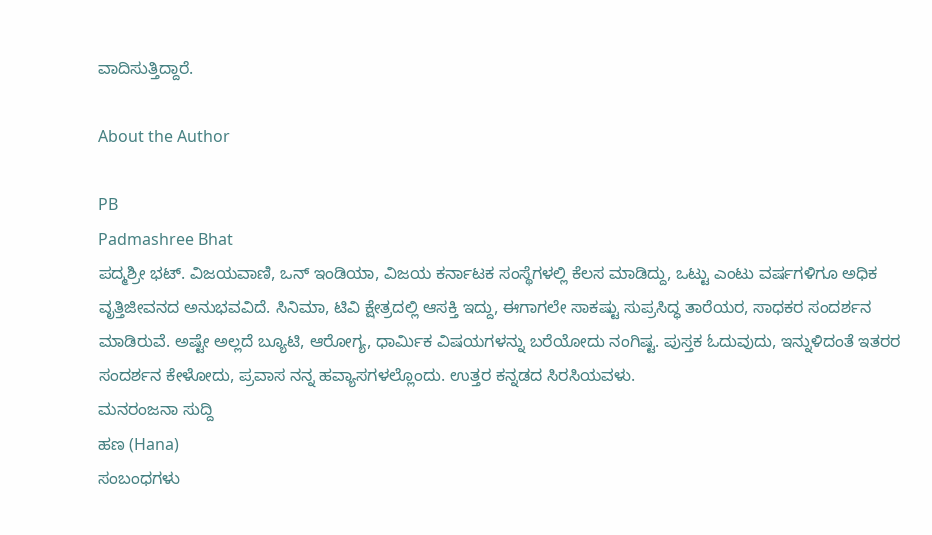ವಾದಿಸುತ್ತಿದ್ದಾರೆ.

About the Author

PB
Padmashree Bhat
ಪದ್ಮಶ್ರೀ ಭಟ್. ವಿಜಯವಾಣಿ, ಒನ್ ಇಂಡಿಯಾ, ವಿಜಯ ಕರ್ನಾಟಕ ಸಂಸ್ಥೆಗಳಲ್ಲಿ ಕೆಲಸ ಮಾಡಿದ್ದು, ಒಟ್ಟು ಎಂಟು ವರ್ಷಗಳಿಗೂ ಅಧಿಕ ವೃತ್ತಿಜೀವನದ ಅನುಭವವಿದೆ. ಸಿನಿಮಾ, ಟಿವಿ ಕ್ಷೇತ್ರದಲ್ಲಿ ಆಸಕ್ತಿ ಇದ್ದು, ಈಗಾಗಲೇ ಸಾಕಷ್ಟು ಸುಪ್ರಸಿದ್ಧ ತಾರೆಯರ, ಸಾಧಕರ ಸಂದರ್ಶನ ಮಾಡಿರುವೆ. ಅಷ್ಟೇ ಅಲ್ಲದೆ ಬ್ಯೂಟಿ, ಆರೋಗ್ಯ, ಧಾರ್ಮಿಕ ವಿಷಯಗಳನ್ನು ಬರೆಯೋದು ನಂಗಿಷ್ಟ. ಪುಸ್ತಕ ಓದುವುದು, ಇನ್ನುಳಿದಂತೆ ಇತರರ ಸಂದರ್ಶನ ಕೇಳೋದು, ಪ್ರವಾಸ ನನ್ನ ಹವ್ಯಾಸಗಳಲ್ಲೊಂದು. ಉತ್ತರ ಕನ್ನಡದ ಸಿರಸಿಯವಳು.
ಮನರಂಜನಾ ಸುದ್ದಿ
ಹಣ (Hana)
ಸಂಬಂಧಗಳು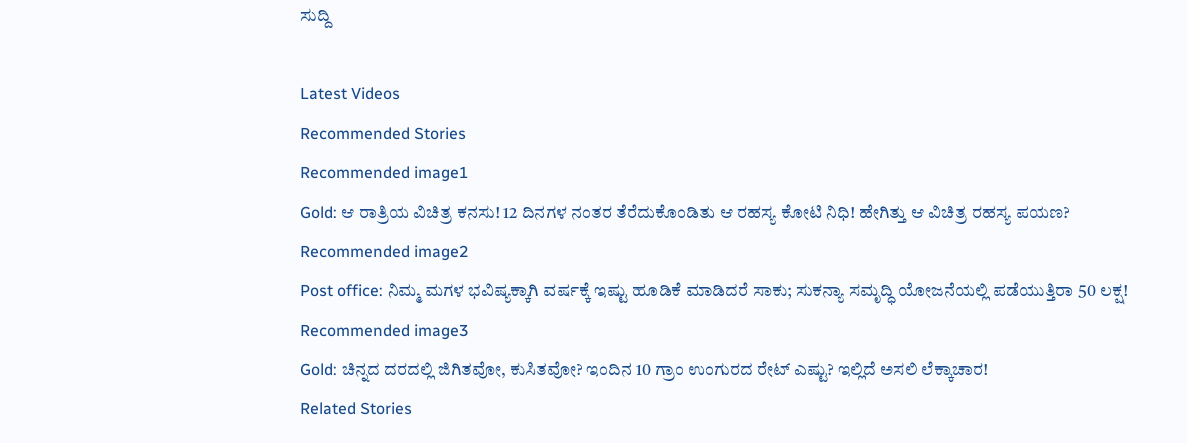ಸುದ್ದಿ

Latest Videos
Recommended Stories
Recommended image1
Gold: ಆ ರಾತ್ರಿಯ ವಿಚಿತ್ರ ಕನಸು! 12 ದಿನಗಳ ನಂತರ ತೆರೆದುಕೊಂಡಿತು ಆ ರಹಸ್ಯ ಕೋಟಿ ನಿಧಿ! ಹೇಗಿತ್ತು ಆ ವಿಚಿತ್ರ ರಹಸ್ಯ ಪಯಣ?
Recommended image2
Post office: ನಿಮ್ಮ ಮಗಳ ಭವಿಷ್ಯಕ್ಕಾಗಿ ವರ್ಷಕ್ಕೆ ಇಷ್ಟು ಹೂಡಿಕೆ ಮಾಡಿದರೆ ಸಾಕು; ಸುಕನ್ಯಾ ಸಮೃದ್ಧಿ ಯೋಜನೆಯಲ್ಲಿ ಪಡೆಯುತ್ತಿರಾ 50 ಲಕ್ಷ!
Recommended image3
Gold: ಚಿನ್ನದ ದರದಲ್ಲಿ ಜಿಗಿತವೋ, ಕುಸಿತವೋ? ಇಂದಿನ 10 ಗ್ರಾಂ ಉಂಗುರದ ರೇಟ್ ಎಷ್ಟು? ಇಲ್ಲಿದೆ ಅಸಲಿ ಲೆಕ್ಕಾಚಾರ!
Related Stories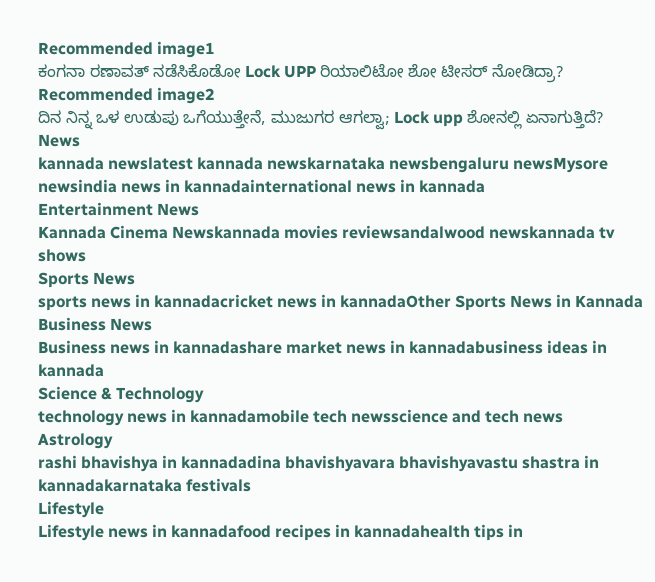Recommended image1
ಕಂಗನಾ ರಣಾವತ್ ನಡೆಸಿಕೊಡೋ Lock UPP ರಿಯಾಲಿಟೋ ಶೋ ಟೀಸರ್ ನೋಡಿದ್ರಾ?
Recommended image2
ದಿನ ನಿನ್ನ ಒಳ ಉಡುಪು ಒಗೆಯುತ್ತೇನೆ, ಮುಜುಗರ ಆಗಲ್ವಾ; Lock upp ಶೋನಲ್ಲಿ ಏನಾಗುತ್ತಿದೆ?
News
kannada newslatest kannada newskarnataka newsbengaluru newsMysore newsindia news in kannadainternational news in kannada
Entertainment News
Kannada Cinema Newskannada movies reviewsandalwood newskannada tv shows
Sports News
sports news in kannadacricket news in kannadaOther Sports News in Kannada
Business News
Business news in kannadashare market news in kannadabusiness ideas in kannada
Science & Technology
technology news in kannadamobile tech newsscience and tech news
Astrology
rashi bhavishya in kannadadina bhavishyavara bhavishyavastu shastra in kannadakarnataka festivals
Lifestyle
Lifestyle news in kannadafood recipes in kannadahealth tips in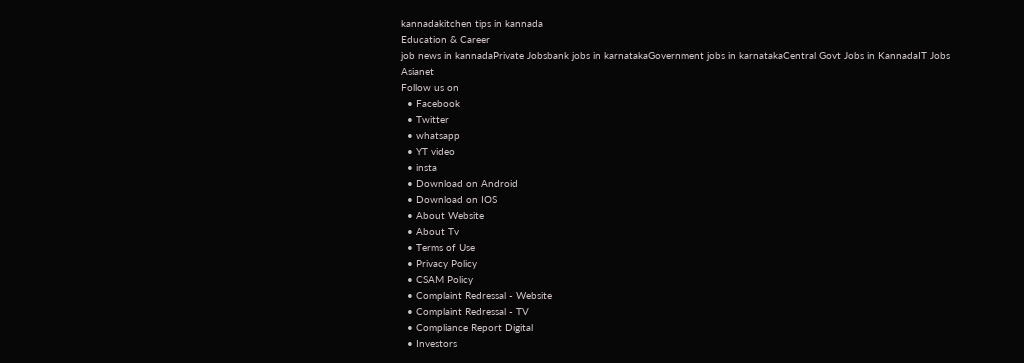kannadakitchen tips in kannada
Education & Career
job news in kannadaPrivate Jobsbank jobs in karnatakaGovernment jobs in karnatakaCentral Govt Jobs in KannadaIT Jobs
Asianet
Follow us on
  • Facebook
  • Twitter
  • whatsapp
  • YT video
  • insta
  • Download on Android
  • Download on IOS
  • About Website
  • About Tv
  • Terms of Use
  • Privacy Policy
  • CSAM Policy
  • Complaint Redressal - Website
  • Complaint Redressal - TV
  • Compliance Report Digital
  • Investors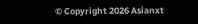© Copyright 2026 Asianxt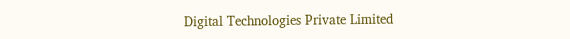Digital Technologies Private Limited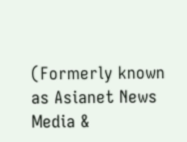(Formerly known as Asianet News Media &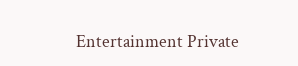Entertainment Private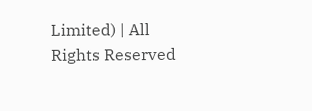Limited) | All Rights Reserved